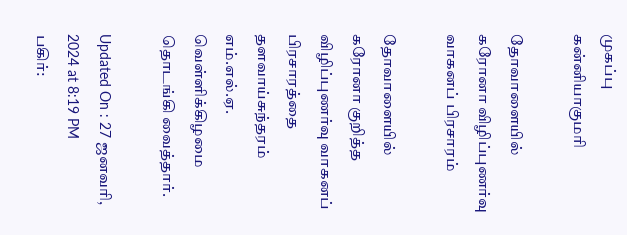முகப்பு
கன்னியாகுமரி

தோவாளையில் கரோனா விழிப்புணர்வு வாகனப் பிரசாரம்

தோவாளையில் கரோனா குறித்த விழிப்புணர்வு வாகனப் பிரசாரத்தை தளவாய்சுந்தரம் எம்.எல்.ஏ. வெள்ளிக்கிழமை தொடங்கி வைத்தார்.

Updated On : 27 ஜனவரி, 2024 at 8:19 PM
பகிர்: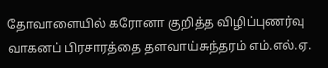தோவாளையில் கரோனா குறித்த விழிப்புணர்வு வாகனப் பிரசாரத்தை தளவாய்சுந்தரம் எம்.எல்.ஏ.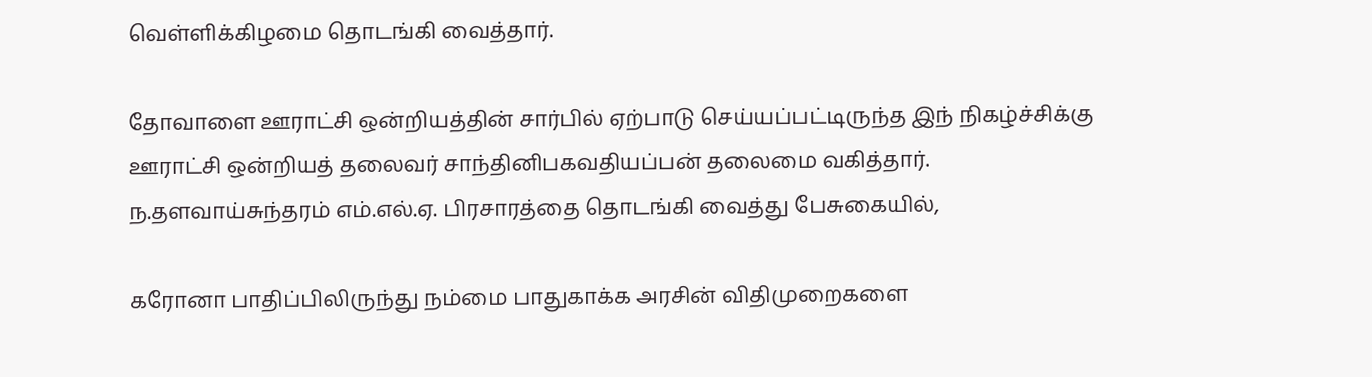வெள்ளிக்கிழமை தொடங்கி வைத்தார்.

தோவாளை ஊராட்சி ஒன்றியத்தின் சார்பில் ஏற்பாடு செய்யப்பட்டிருந்த இந் நிகழ்ச்சிக்கு ஊராட்சி ஒன்றியத் தலைவர் சாந்தினிபகவதியப்பன் தலைமை வகித்தார். ந.தளவாய்சுந்தரம் எம்.எல்.ஏ. பிரசாரத்தை தொடங்கி வைத்து பேசுகையில்,

கரோனா பாதிப்பிலிருந்து நம்மை பாதுகாக்க அரசின் விதிமுறைகளை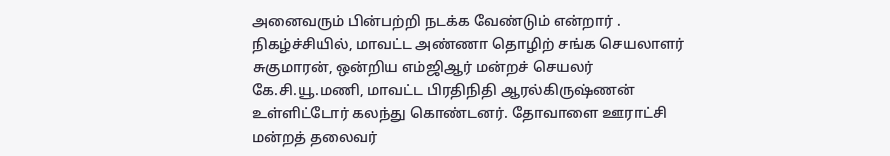அனைவரும் பின்பற்றி நடக்க வேண்டும் என்றார் . நிகழ்ச்சியில், மாவட்ட அண்ணா தொழிற் சங்க செயலாளர் சுகுமாரன், ஒன்றிய எம்ஜிஆர் மன்றச் செயலர் கே.சி.யூ.மணி, மாவட்ட பிரதிநிதி ஆரல்கிருஷ்ணன் உள்ளிட்டோர் கலந்து கொண்டனர். தோவாளை ஊராட்சி மன்றத் தலைவர்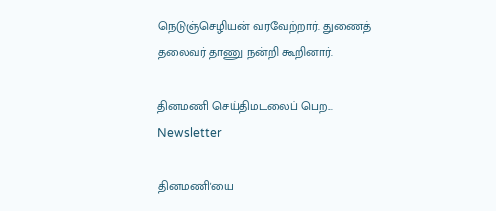நெடுஞ்செழியன் வரவேற்றார். துணைத் தலைவர் தாணு நன்றி கூறினார்.

தினமணி செய்திமடலைப் பெற... Newsletter

தினமணி'யை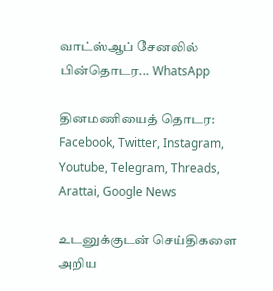வாட்ஸ்ஆப் சேனலில் பின்தொடர... WhatsApp

தினமணியைத் தொடர: Facebook, Twitter, Instagram, Youtube, Telegram, Threads, Arattai, Google News

உடனுக்குடன் செய்திகளை அறிய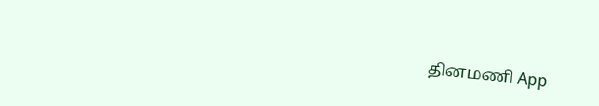தினமணி App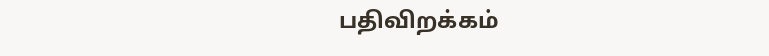பதிவிறக்கம்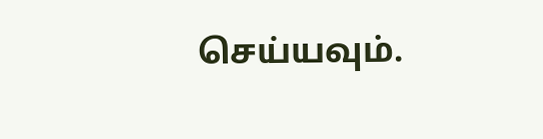செய்யவும்.